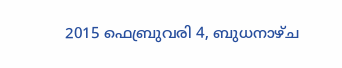2015 ഫെബ്രുവരി 4, ബുധനാഴ്‌ച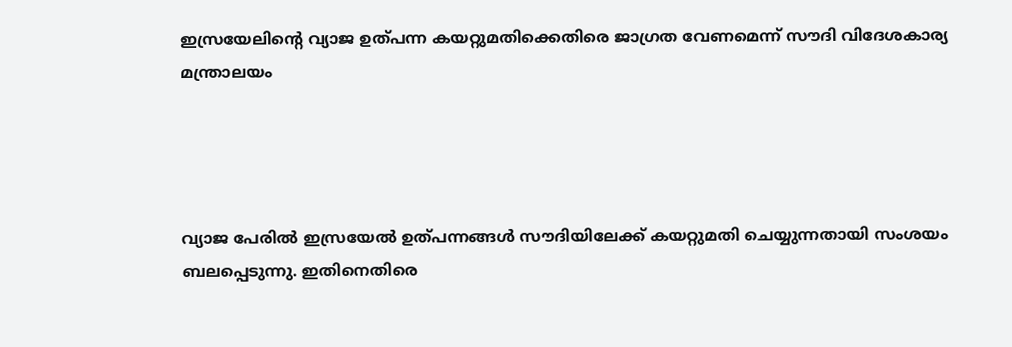ഇസ്രയേലിന്റെ വ്യാജ ഉത്പന്ന കയറ്റുമതിക്കെതിരെ ജാഗ്രത വേണമെന്ന് സൗദി വിദേശകാര്യ മന്ത്രാലയം




വ്യാജ പേരില്‍ ഇസ്രയേല്‍ ഉത്പന്നങ്ങള്‍ സൗദിയിലേക്ക്‌ കയറ്റുമതി ചെയ്യുന്നതായി സംശയം ബലപ്പെടുന്നു. ഇതിനെതിരെ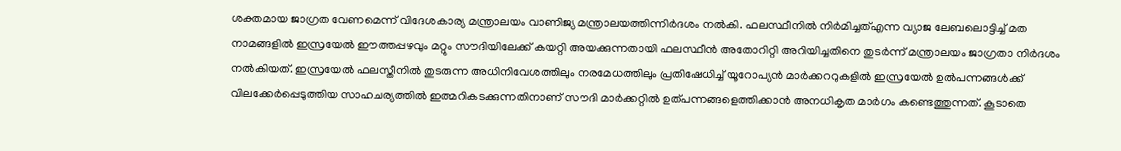ശക്തമായ ജാഗ്രത വേണമെന്ന് വിദേശകാര്യ മന്ത്രാലയം വാണിജ്യ മന്ത്രാലയത്തിന്നിര്‍ദശം നല്‍കി. ഫലസ്ഥീനില്‍ നിര്‍മിച്ചത്എന്ന വ്യാജ ലേബലൊട്ടിച്ച്‌ മത നാമങ്ങളില്‍ ഇസ്രയേല്‍ ഈത്തപ്പ‍ഴവും മറ്റും സൗദിയിലേക്ക്‌ കയറ്റി അയക്കുന്നതായി ഫലസ്ഥീന്‍ അതോറിറ്റി അറിയിച്ചതിനെ തുടര്‍ന്ന് മന്ത്രാലയം ജാഗ്രതാ നിര്‍ദശം നല്‍കിയത്. ഇസ്രയേല്‍ ഫലസ്തീനില്‍ തുടരുന്ന അധിനിവേശത്തിലും നരമേധത്തിലും പ്രതിഷേധിച്ച്‌ യൂറോപ്യന്‍ മാര്‍ക്കററുകളില്‍ ഇസ്രയേല്‍ ഉല്‍പന്നങ്ങള്‍ക്ക്‌ വിലക്കേര്‍പ്പെടുത്തിയ സാഹചര്യത്തില്‍ ഇത്മറികടക്കുന്നതിനാണ് സൗദി മാര്‍ക്കറ്റില്‍ ഉത്പന്നങ്ങളെത്തിക്കാന്‍ അനധികൃത മാര്‍ഗം കണ്ടെത്തുന്നത്. കൂടാതെ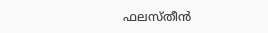ഫലസ്തീന്‍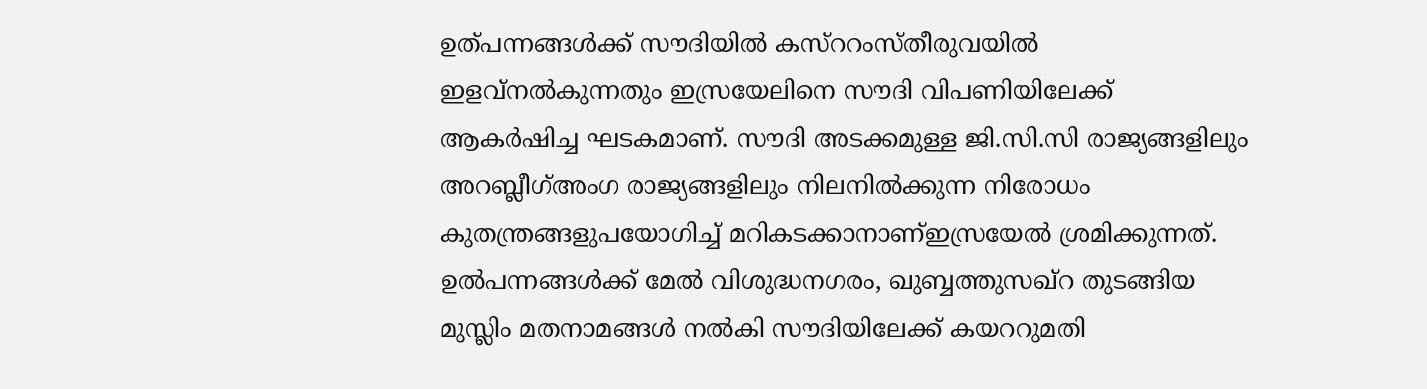ഉത്പന്നങ്ങള്‍ക്ക്‌ സൗദിയില്‍ കസ്ററംസ്തീരുവയില്‍ ഇളവ്നല്‍കുന്നതും ഇസ്രയേലിനെ സൗദി വിപണിയിലേക്ക്‌ ആകര്‍ഷിച്ച ഘടകമാണ്. സൗദി അടക്കമുള്ള ജി.സി.സി രാജ്യങ്ങളിലും അറബ്ലീഗ്അംഗ രാജ്യങ്ങളിലും നിലനില്‍ക്കുന്ന നിരോധം കുതന്ത്രങ്ങളുപയോഗിച്ച്‌ മറികടക്കാനാണ്ഇസ്രയേല്‍ ശ്രമിക്കുന്നത്. ഉല്‍പന്നങ്ങള്‍ക്ക്‌ മേല്‍ വിശുദ്ധനഗരം, ഖുബ്ബത്തുസഖ്റ തുടങ്ങിയ മുസ്ലിം മതനാമങ്ങള്‍ നല്‍കി സൗദിയിലേക്ക്‌ കയററുമതി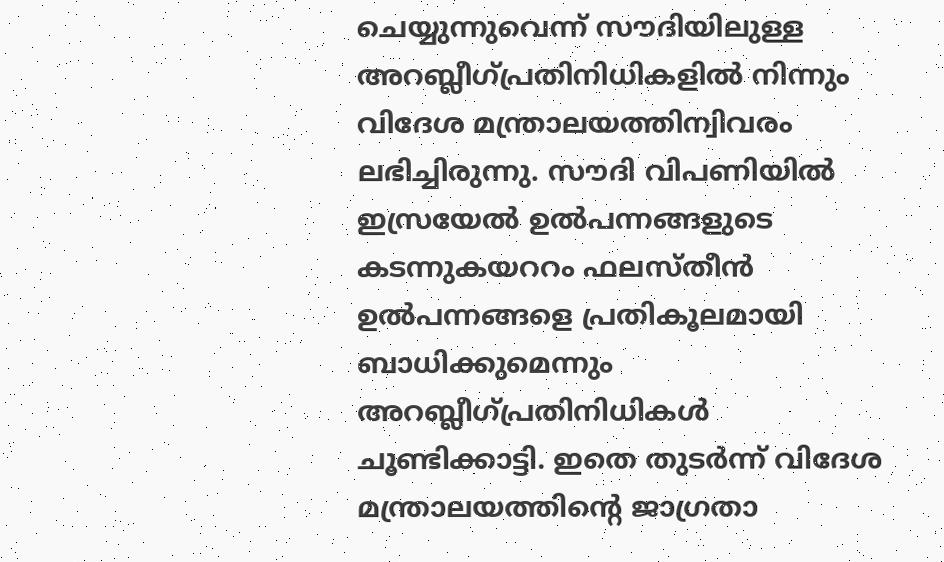ചെയ്യുന്നുവെന്ന് സൗദിയിലുള്ള അറബ്ലീഗ്പ്രതിനിധികളില്‍ നിന്നും വിദേശ മന്ത്രാലയത്തിന്വിവരം ലഭിച്ചിരുന്നു. സൗദി വിപണിയില്‍ ഇസ്രയേല്‍ ഉല്‍പന്നങ്ങളുടെ കടന്നുകയററം ഫലസ്തീന്‍ ഉല്‍പന്നങ്ങളെ പ്രതികൂലമായി ബാധിക്കുമെന്നും അറബ്ലീഗ്പ്രതിനിധികള്‍ ചൂണ്ടിക്കാട്ടി. ഇതെ തുടര്‍ന്ന് വിദേശ മന്ത്രാലയത്തിന്റെ ജാഗ്രതാ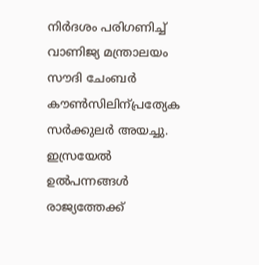നിര്‍ദശം പരിഗണിച്ച്‌ വാണിജ്യ മന്ത്രാലയം സൗദി ചേംബര്‍ കൗണ്‍സിലിന്പ്രത്യേക സര്‍ക്കുലര്‍ അയച്ചു. ഇസ്രയേല്‍ ഉല്‍പന്നങ്ങള്‍ രാജ്യത്തേക്ക്‌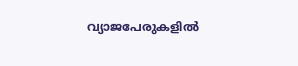വ്യാജപേരുകളില്‍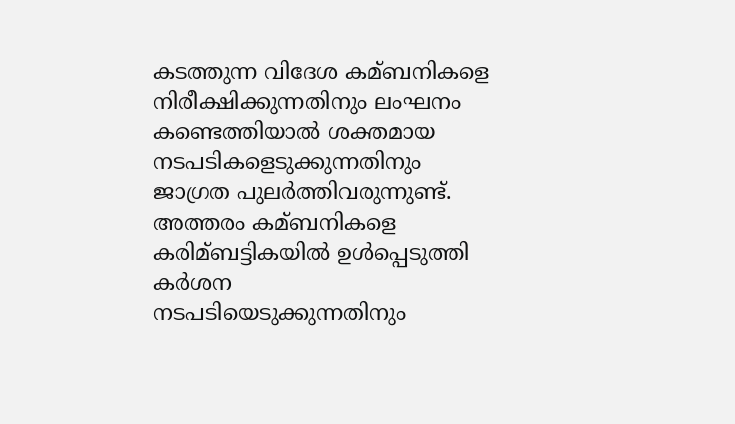കടത്തുന്ന വിദേശ കമ്ബനികളെ നിരീക്ഷിക്കുന്നതിനും ലംഘനം കണ്ടെത്തിയാല്‍ ശക്തമായ നടപടികളെടുക്കുന്നതിനും ജാഗ്രത പുലര്‍ത്തിവരുന്നുണ്ട്. അത്തരം കമ്ബനികളെ കരിമ്ബട്ടികയില്‍ ഉള്‍പ്പെടുത്തി കര്‍ശന നടപടിയെടുക്കുന്നതിനും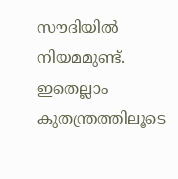സൗദിയില്‍ നിയമമുണ്ട്. ഇതെല്ലാം കുതന്ത്രത്തിലൂടെ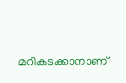മറികടക്കാനാണ്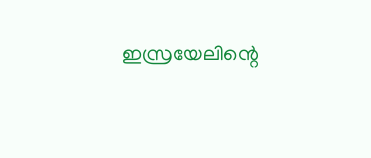ഇസ്രയേലിന്റെ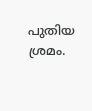പുതിയ ശ്രമം.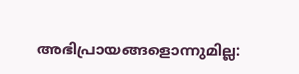അഭിപ്രായങ്ങളൊന്നുമില്ല: